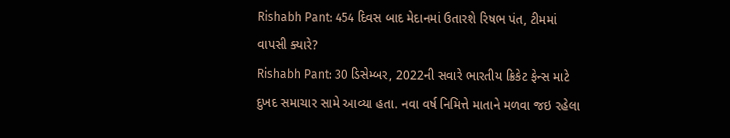Rishabh Pant: 454 દિવસ બાદ મેદાનમાં ઉતારશે રિષભ પંત, ટીમમાં વાપસી ક્યારે?
Rishabh Pant: 30 ડિસેમ્બર, 2022ની સવારે ભારતીય ક્રિકેટ ફેન્સ માટે દુખદ સમાચાર સામે આવ્યા હતા. નવા વર્ષ નિમિત્તે માતાને મળવા જઇ રહેલા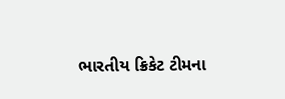ભારતીય ક્રિકેટ ટીમના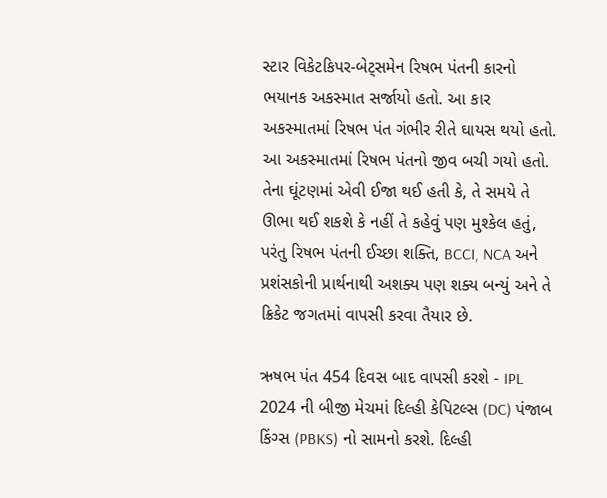સ્ટાર વિકેટકિપર-બેટ્સમેન રિષભ પંતની કારનો ભયાનક અકસ્માત સર્જાયો હતો. આ કાર અકસ્માતમાં રિષભ પંત ગંભીર રીતે ઘાયસ થયો હતો.
આ અકસ્માતમાં રિષભ પંતનો જીવ બચી ગયો હતો. તેના ઘૂંટણમાં એવી ઈજા થઈ હતી કે, તે સમયે તે ઊભા થઈ શકશે કે નહીં તે કહેવું પણ મુશ્કેલ હતું, પરંતુ રિષભ પંતની ઈચ્છા શક્તિ, BCCI, NCA અને પ્રશંસકોની પ્રાર્થનાથી અશક્ય પણ શક્ય બન્યું અને તે ક્રિકેટ જગતમાં વાપસી કરવા તૈયાર છે.

ઋષભ પંત 454 દિવસ બાદ વાપસી કરશે - IPL 2024 ની બીજી મેચમાં દિલ્હી કેપિટલ્સ (DC) પંજાબ કિંગ્સ (PBKS) નો સામનો કરશે. દિલ્હી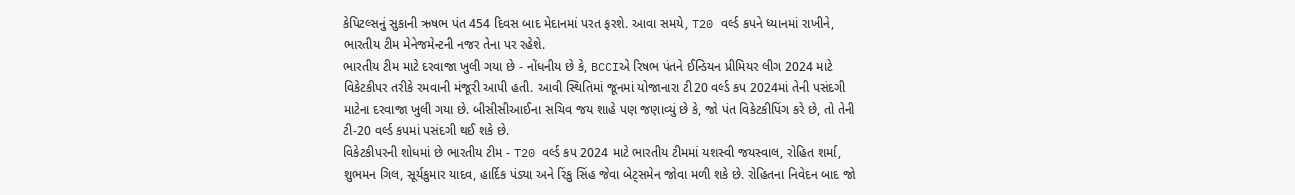કેપિટલ્સનું સુકાની ઋષભ પંત 454 દિવસ બાદ મેદાનમાં પરત ફરશે. આવા સમયે, T20 વર્લ્ડ કપને ધ્યાનમાં રાખીને, ભારતીય ટીમ મેનેજમેન્ટની નજર તેના પર રહેશે.
ભારતીય ટીમ માટે દરવાજા ખુલી ગયા છે - નોંધનીય છે કે, BCCIએ રિષભ પંતને ઈન્ડિયન પ્રીમિયર લીગ 2024 માટે વિકેટકીપર તરીકે રમવાની મંજૂરી આપી હતી. આવી સ્થિતિમાં જૂનમાં યોજાનારા ટી20 વર્લ્ડ કપ 2024માં તેની પસંદગી માટેના દરવાજા ખુલી ગયા છે. બીસીસીઆઈના સચિવ જય શાહે પણ જણાવ્યું છે કે, જો પંત વિકેટકીપિંગ કરે છે, તો તેની ટી-20 વર્લ્ડ કપમાં પસંદગી થઈ શકે છે.
વિકેટકીપરની શોધમાં છે ભારતીય ટીમ - T20 વર્લ્ડ કપ 2024 માટે ભારતીય ટીમમાં યશસ્વી જયસ્વાલ, રોહિત શર્મા, શુભમન ગિલ, સૂર્યકુમાર યાદવ, હાર્દિક પંડ્યા અને રિંકુ સિંહ જેવા બેટ્સમેન જોવા મળી શકે છે. રોહિતના નિવેદન બાદ જો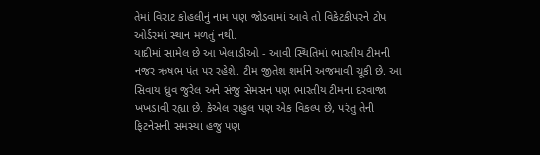તેમાં વિરાટ કોહલીનું નામ પણ જોડવામાં આવે તો વિકેટકીપરને ટોપ ઓર્ડરમાં સ્થાન મળતું નથી.
યાદીમાં સામેલ છે આ ખેલાડીઓ - આવી સ્થિતિમાં ભારતીય ટીમની નજર ઋષભ પંત પર રહેશે. ટીમ જીતેશ શર્માને અજમાવી ચૂકી છે. આ સિવાય ધ્રુવ જુરેલ અને સંજુ સેમસન પણ ભારતીય ટીમના દરવાજા ખખડાવી રહ્યા છે. કેએલ રાહુલ પણ એક વિકલ્પ છે, પરંતુ તેની ફિટનેસની સમસ્યા હજુ પણ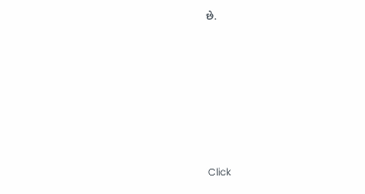છે.












Click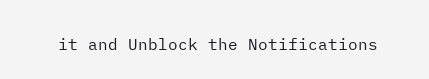it and Unblock the Notifications